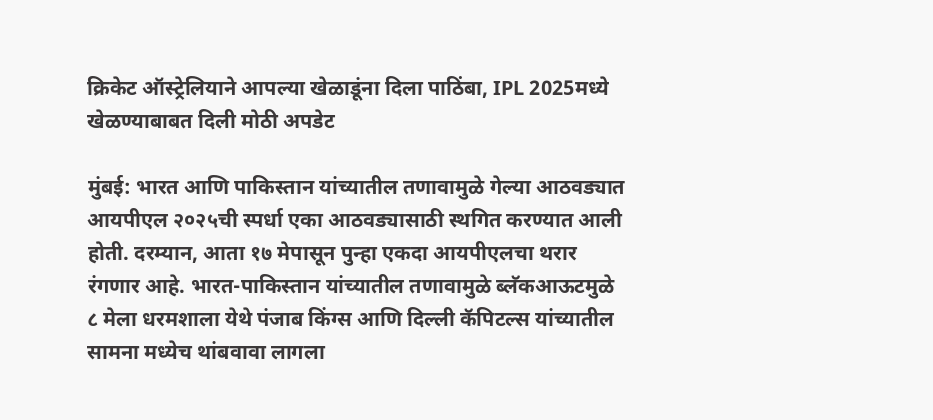क्रिकेट ऑस्ट्रेलियाने आपल्या खेळाडूंना दिला पाठिंबा, IPL 2025मध्ये खेळण्याबाबत दिली मोठी अपडेट

मुंबई: भारत आणि पाकिस्तान यांच्यातील तणावामुळे गेल्या आठवड्यात आयपीएल २०२५ची स्पर्धा एका आठवड्यासाठी स्थगित करण्यात आली होती. दरम्यान, आता १७ मेपासून पुन्हा एकदा आयपीएलचा थरार रंगणार आहे. भारत-पाकिस्तान यांच्यातील तणावामुळे ब्लॅकआऊटमुळे ८ मेला धरमशाला येथे पंजाब किंग्स आणि दिल्ली कॅपिटल्स यांच्यातील सामना मध्येच थांबवावा लागला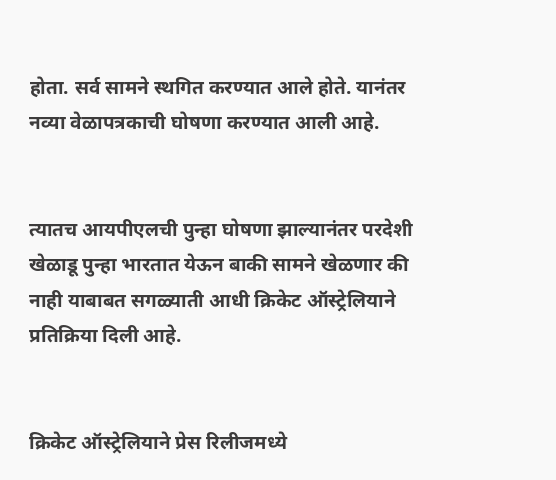होता. सर्व सामने स्थगित करण्यात आले होते. यानंतर नव्या वेळापत्रकाची घोषणा करण्यात आली आहे.


त्यातच आयपीएलची पुन्हा घोषणा झाल्यानंतर परदेशी खेळाडू पुन्हा भारतात येऊन बाकी सामने खेळणार की नाही याबाबत सगळ्याती आधी क्रिकेट ऑस्ट्रेलियाने प्रतिक्रिया दिली आहे.


क्रिकेट ऑस्ट्रेलियाने प्रेस रिलीजमध्ये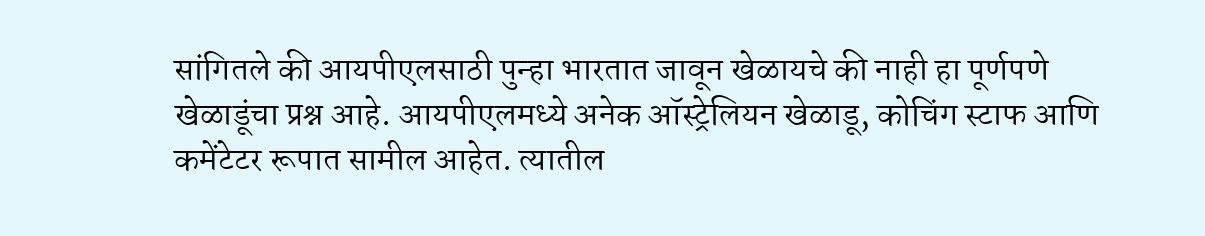सांगितले की आयपीएलसाठी पुन्हा भारतात जावून खेळायचे की नाही हा पूर्णपणे खेळाडूंचा प्रश्न आहे. आयपीएलमध्ये अनेक ऑस्ट्रेलियन खेळाडू, कोचिंग स्टाफ आणि कमेंटेटर रूपात सामील आहेत. त्यातील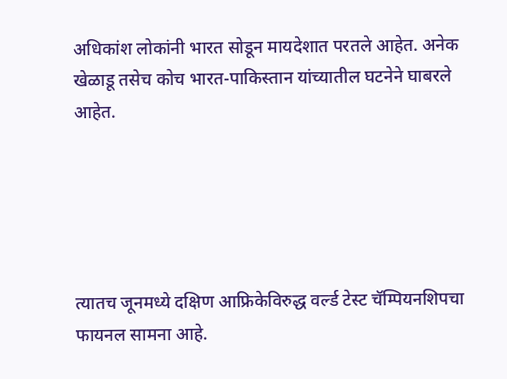अधिकांश लोकांनी भारत सोडून मायदेशात परतले आहेत. अनेक खेळाडू तसेच कोच भारत-पाकिस्तान यांच्यातील घटनेने घाबरले आहेत.





त्यातच जूनमध्ये दक्षिण आफ्रिकेविरुद्ध वर्ल्ड टेस्ट चॅम्पियनशिपचा फायनल सामना आहे.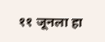११ जूनला हा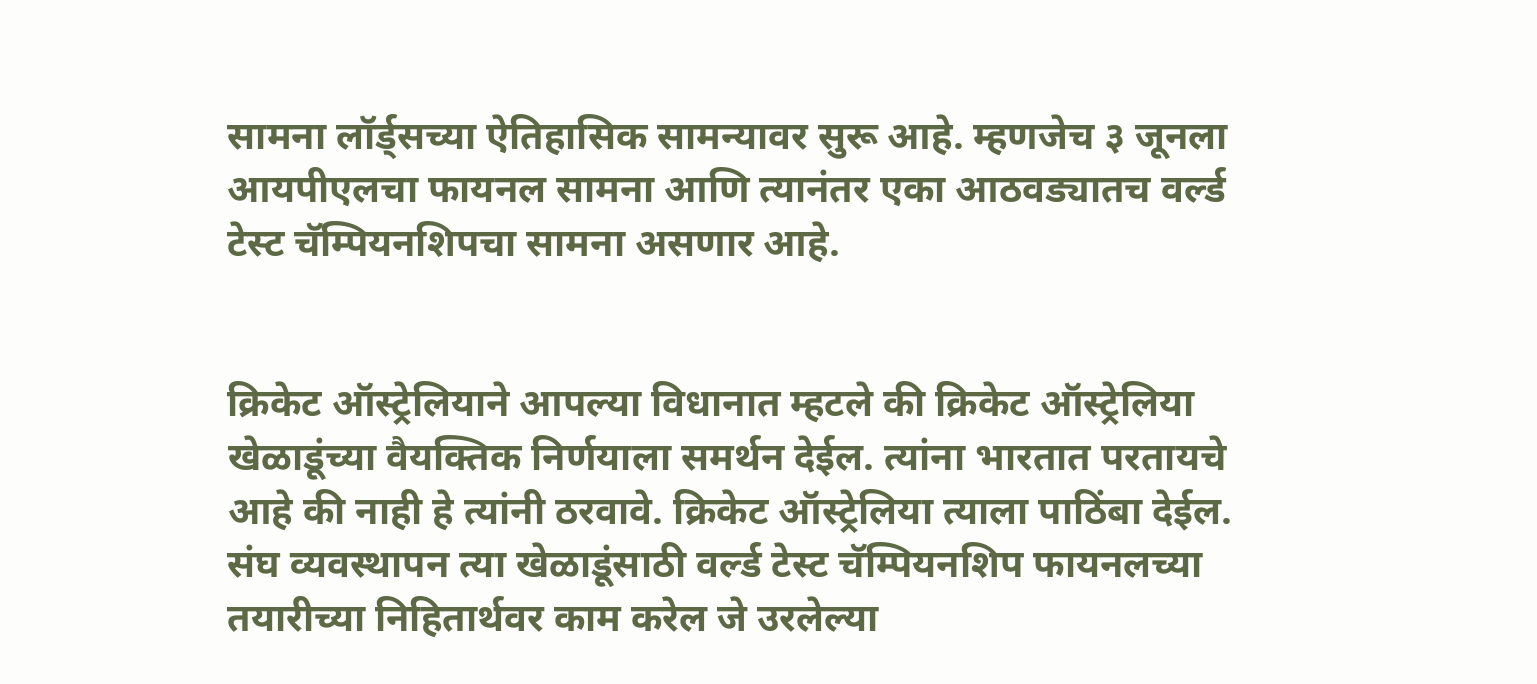सामना लॉर्ड्सच्या ऐतिहासिक सामन्यावर सुरू आहे. म्हणजेच ३ जूनला आयपीएलचा फायनल सामना आणि त्यानंतर एका आठवड्यातच वर्ल्ड टेस्ट चॅम्पियनशिपचा सामना असणार आहे.


क्रिकेट ऑस्ट्रेलियाने आपल्या विधानात म्हटले की क्रिकेट ऑस्ट्रेलिया खेळाडूंच्या वैयक्तिक निर्णयाला समर्थन देईल. त्यांना भारतात परतायचे आहे की नाही हे त्यांनी ठरवावे. क्रिकेट ऑस्ट्रेलिया त्याला पाठिंबा देईल. संघ व्यवस्थापन त्या खेळाडूंसाठी वर्ल्ड टेस्ट चॅम्पियनशिप फायनलच्या तयारीच्या निहितार्थवर काम करेल जे उरलेल्या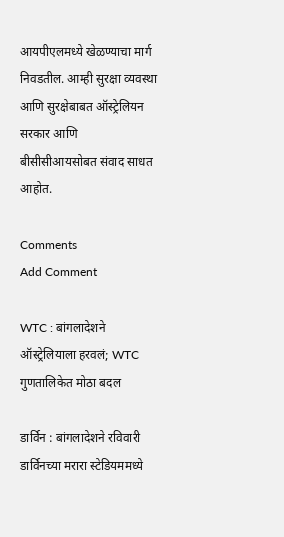आयपीएलमध्ये खेळण्याचा मार्ग निवडतील. आम्ही सुरक्षा व्यवस्था आणि सुरक्षेबाबत ऑस्ट्रेलियन सरकार आणि बीसीसीआयसोबत संवाद साधत आहोत.

Comments
Add Comment

WTC : बांगलादेशने ऑस्ट्रेलियाला हरवलं; WTC गुणतालिकेत मोठा बदल

डार्विन : बांगलादेशने रविवारी डार्विनच्या मरारा स्टेडियममध्ये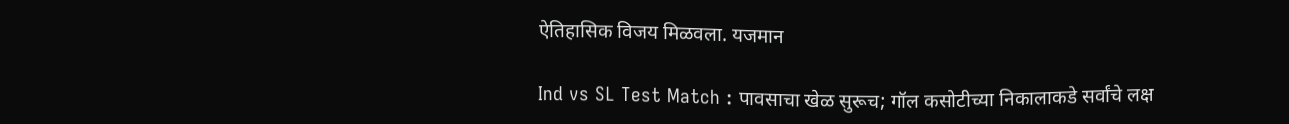ऐतिहासिक विजय मिळवला. यजमान

Ind vs SL Test Match : पावसाचा खेळ सुरूच; गॉल कसोटीच्या निकालाकडे सर्वांचे लक्ष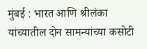मुंबई : भारत आणि श्रीलंका यांच्यातील दोन सामन्यांच्या कसोटी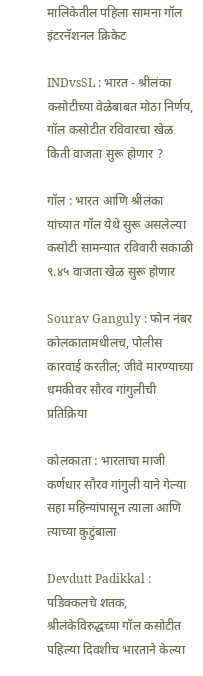मालिकेतील पहिला सामना गॉल इंटरनॅशनल क्रिकेट

INDvsSL : भारत - श्रीलंका कसोटीच्या वेळेबाबत मोठा निर्णय, गॉल कसोटीत रविवारचा खेळ किती वाजता सुरू होणार ?

गॉल : भारत आणि श्रीलंका यांच्यात गॉल येथे सुरू असलेल्या कसोटी सामन्यात रविवारी सकाळी ९.४५ वाजता खेळ सुरू होणार

Sourav Ganguly : फोन नंबर कोलकातामधीलच, पोलीस कारवाई करतील; जीवे मारण्याच्या धमकीवर सौरव गांगुलीची प्रतिक्रिया

कोलकाता : भारताचा माजी कर्णधार सौरव गांगुली याने गेल्या सहा महिन्यांपासून त्याला आणि त्याच्या कुटुंबाला

Devdutt Padikkal : पडिक्कलचे शतक, श्रीलंकेविरुद्धच्या गॉल कसोटीत पहिल्या दिवशीच भारताने केल्या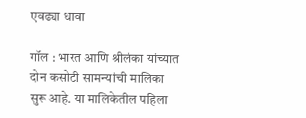एवढ्या धावा

गॉल : भारत आणि श्रीलंका यांच्यात दोन कसोटी सामन्यांची मालिका सुरू आहे. या मालिकेतील पहिला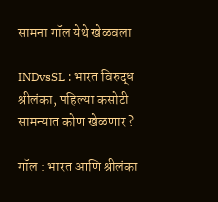सामना गॉल येथे खेळवला

INDvsSL : भारत विरुद्ध श्रीलंका, पहिल्या कसोटी सामन्यात कोण खेळणार ?

गॉल : भारत आणि श्रीलंका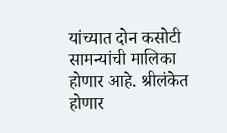यांच्यात दोन कसोटी सामन्यांची मालिका होणार आहे. श्रीलंकेत होणार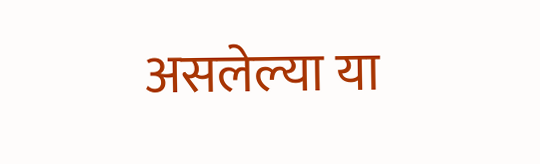असलेल्या या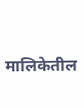मालिकेतील